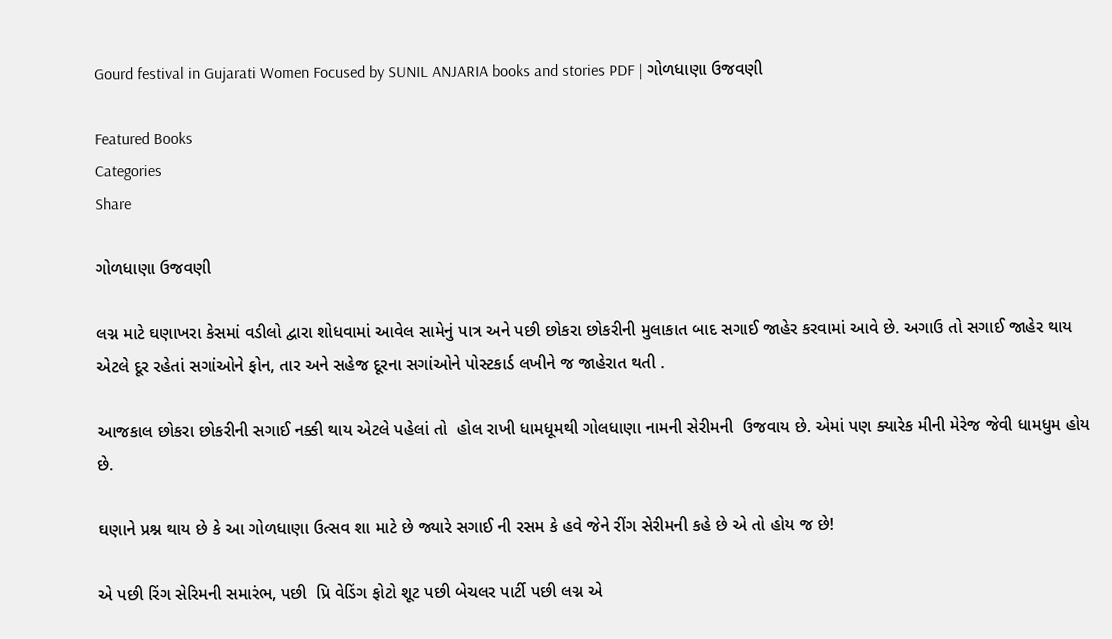Gourd festival in Gujarati Women Focused by SUNIL ANJARIA books and stories PDF | ગોળધાણા ઉજવણી

Featured Books
Categories
Share

ગોળધાણા ઉજવણી

લગ્ન માટે ઘણાખરા કેસમાં વડીલો દ્વારા શોધવામાં આવેલ સામેનું પાત્ર અને પછી છોકરા છોકરીની મુલાકાત બાદ સગાઈ જાહેર કરવામાં આવે છે. અગાઉ તો સગાઈ જાહેર થાય એટલે દૂર રહેતાં સગાંઓને ફોન, તાર અને સહેજ દૂરના સગાંઓને પોસ્ટકાર્ડ લખીને જ જાહેરાત થતી .

આજકાલ છોકરા છોકરીની સગાઈ નક્કી થાય એટલે પહેલાં તો  હોલ રાખી ધામધૂમથી ગોલધાણા નામની સેરીમની  ઉજવાય છે. એમાં પણ ક્યારેક મીની મેરેજ જેવી ધામધુમ હોય છે.

ઘણાને પ્રશ્ન થાય છે કે આ ગોળધાણા ઉત્સવ શા માટે છે જ્યારે સગાઈ ની રસમ કે હવે જેને રીંગ સેરીમની કહે છે એ તો હોય જ છે!

એ પછી રિંગ સેરિમની સમારંભ, પછી  પ્રિ વેડિંગ ફોટો શૂટ પછી બેચલર પાર્ટી પછી લગ્ન એ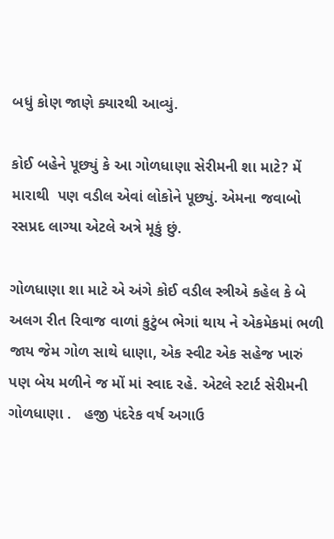બધું કોણ જાણે ક્યારથી આવ્યું.

કોઈ બહેને પૂછ્યું કે આ ગોળધાણા સેરીમની શા માટે? મેં મારાથી  પણ વડીલ એવાં લોકોને પૂછ્યું. એમના જવાબો રસપ્રદ લાગ્યા એટલે અત્રે મૂકું છું.

ગોળધાણા શા માટે એ અંગે કોઈ વડીલ સ્ત્રીએ કહેલ કે બે અલગ રીત રિવાજ વાળાં કુટુંબ ભેગાં થાય ને એકમેકમાં ભળી જાય જેમ ગોળ સાથે ધાણા, એક સ્વીટ એક સહેજ ખારું પણ બેય મળીને જ મોં માં સ્વાદ રહે. એટલે સ્ટાર્ટ સેરીમની ગોળધાણા .   હજી પંદરેક વર્ષ અગાઉ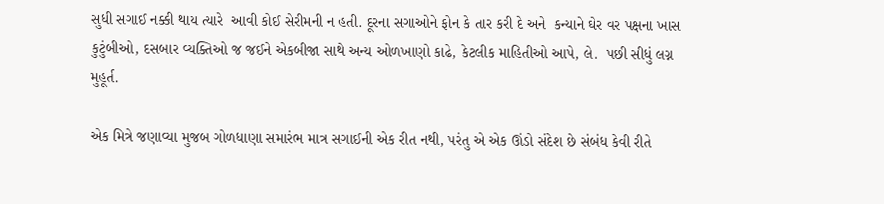સુધી સગાઈ નક્કી થાય ત્યારે  આવી કોઈ સેરીમની ન હતી. દૂરના સગાઓને ફોન કે તાર કરી દે અને  કન્યાને ઘેર વર પક્ષના ખાસ કુટુંબીઓ, દસબાર વ્યક્તિઓ જ જઈને એકબીજા સાથે અન્ય ઓળખાણો કાઢે, કેટલીક માહિતીઓ આપે, લે.  પછી સીધું લગ્ન મુહૂર્ત.

એક મિત્રે જણાવ્યા મુજબ ગોળધાણા સમારંભ માત્ર સગાઈની એક રીત નથી, પરંતુ એ એક ઊંડો સંદેશ છે સંબંધ કેવી રીતે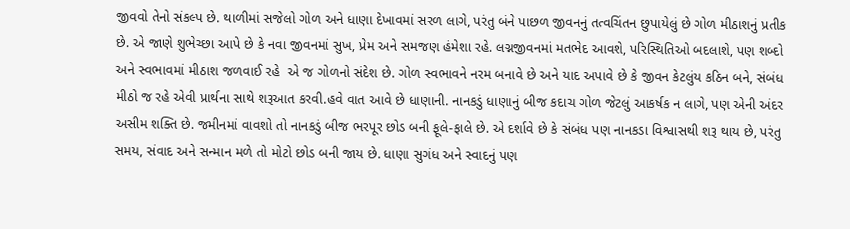જીવવો તેનો સંકલ્પ છે. થાળીમાં સજેલો ગોળ અને ધાણા દેખાવમાં સરળ લાગે, પરંતુ બંને પાછળ જીવનનું તત્વચિંતન છુપાયેલું છે ગોળ મીઠાશનું પ્રતીક છે. એ જાણે શુભેચ્છા આપે છે કે નવા જીવનમાં સુખ, પ્રેમ અને સમજણ હંમેશા રહે. લગ્નજીવનમાં મતભેદ આવશે, પરિસ્થિતિઓ બદલાશે, પણ શબ્દો અને સ્વભાવમાં મીઠાશ જળવાઈ રહે  એ જ ગોળનો સંદેશ છે. ગોળ સ્વભાવને નરમ બનાવે છે અને યાદ અપાવે છે કે જીવન કેટલુંય કઠિન બને, સંબંધ મીઠો જ રહે એવી પ્રાર્થના સાથે શરૂઆત કરવી.હવે વાત આવે છે ધાણાની. નાનકડું ધાણાનું બીજ કદાચ ગોળ જેટલું આકર્ષક ન લાગે, પણ એની અંદર અસીમ શક્તિ છે. જમીનમાં વાવશો તો નાનકડું બીજ ભરપૂર છોડ બની ફૂલે-ફાલે છે. એ દર્શાવે છે કે સંબંધ પણ નાનકડા વિશ્વાસથી શરૂ થાય છે, પરંતુ સમય, સંવાદ અને સન્માન મળે તો મોટો છોડ બની જાય છે. ધાણા સુગંધ અને સ્વાદનું પણ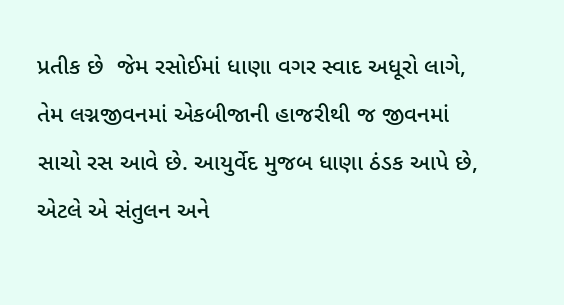પ્રતીક છે  જેમ રસોઈમાં ધાણા વગર સ્વાદ અધૂરો લાગે, તેમ લગ્નજીવનમાં એકબીજાની હાજરીથી જ જીવનમાં સાચો રસ આવે છે. આયુર્વેદ મુજબ ધાણા ઠંડક આપે છે, એટલે એ સંતુલન અને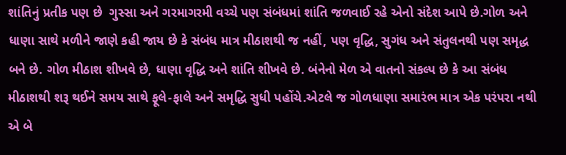શાંતિનું પ્રતીક પણ છે  ગુસ્સા અને ગરમાગરમી વચ્ચે પણ સંબંધમાં શાંતિ જળવાઈ રહે એનો સંદેશ આપે છે.ગોળ અને ધાણા સાથે મળીને જાણે કહી જાય છે કે સંબંધ માત્ર મીઠાશથી જ નહીં, પણ વૃદ્ધિ, સુગંધ અને સંતુલનથી પણ સમૃદ્ધ બને છે. ગોળ મીઠાશ શીખવે છે, ધાણા વૃદ્ધિ અને શાંતિ શીખવે છે. બંનેનો મેળ એ વાતનો સંકલ્પ છે કે આ સંબંધ મીઠાશથી શરૂ થઈને સમય સાથે ફૂલે-ફાલે અને સમૃદ્ધિ સુધી પહોંચે.એટલે જ ગોળધાણા સમારંભ માત્ર એક પરંપરા નથી એ બે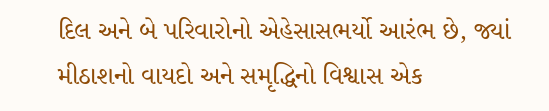દિલ અને બે પરિવારોનો એહેસાસભર્યો આરંભ છે, જ્યાં મીઠાશનો વાયદો અને સમૃદ્ધિનો વિશ્વાસ એક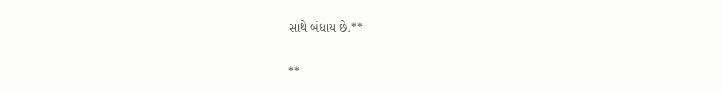સાથે બંધાય છે.**

**